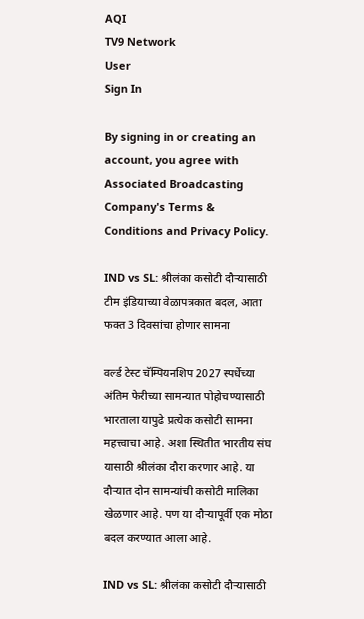AQI
TV9 Network
User
Sign In

By signing in or creating an account, you agree with Associated Broadcasting Company's Terms & Conditions and Privacy Policy.

IND vs SL: श्रीलंका कसोटी दौऱ्यासाठी टीम इंडियाच्या वेळापत्रकात बदल, आता फक्त 3 दिवसांचा होणार सामना

वर्ल्ड टेस्ट चॅम्पियनशिप 2027 स्पर्धेच्या अंतिम फेरीच्या सामन्यात पोहोचण्यासाठी भारताला यापुढे प्रत्येक कसोटी सामना महत्त्वाचा आहे. अशा स्थितीत भारतीय संघ यासाठी श्रीलंका दौरा करणार आहे. या दौऱ्यात दोन सामन्यांची कसोटी मालिका खेळणार आहे. पण या दौऱ्यापूर्वी एक मोठा बदल करण्यात आला आहे.

IND vs SL: श्रीलंका कसोटी दौऱ्यासाठी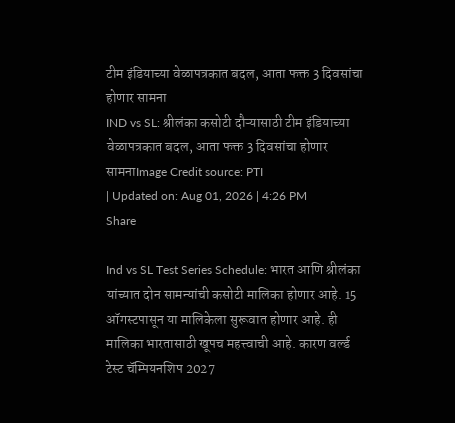टीम इंडियाच्या वेळापत्रकात बदल, आता फक्त 3 दिवसांचा होणार सामना
IND vs SL: श्रीलंका कसोटी दौऱ्यासाठी टीम इंडियाच्या वेळापत्रकात बदल, आता फक्त 3 दिवसांचा होणार सामनाImage Credit source: PTI
| Updated on: Aug 01, 2026 | 4:26 PM
Share

Ind vs SL Test Series Schedule: भारत आणि श्रीलंका यांच्यात दोन सामन्यांची कसोटी मालिका होणार आहे. 15 ऑगस्टपासून या मालिकेला सुरूवात होणार आहे. ही मालिका भारतासाठी खूपच महत्त्वाची आहे. कारण वर्ल्ड टेस्ट चॅम्पियनशिप 2027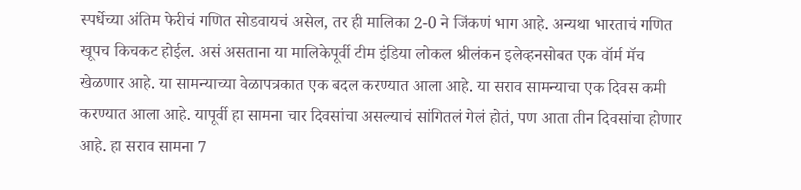स्पर्धेच्या अंतिम फेरीचं गणित सोडवायचं असेल, तर ही मालिका 2-0 ने जिंकणं भाग आहे. अन्यथा भारताचं गणित खूपच किचकट होईल. असं असताना या मालिकेपूर्वी टीम इंडिया लोकल श्रीलंकन इलेव्हनसोबत एक वॉर्म मॅच खेळणार आहे. या सामन्याच्या वेळापत्रकात एक बदल करण्यात आला आहे. या सराव सामन्याचा एक दिवस कमी करण्यात आला आहे. यापूर्वी हा सामना चार दिवसांचा असल्याचं सांगितलं गेलं होतं, पण आता तीन दिवसांचा होणार आहे. हा सराव सामना 7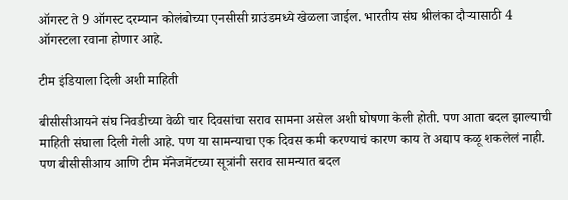ऑगस्ट ते 9 ऑगस्ट दरम्यान कोलंबोच्या एनसीसी ग्राउंडमध्ये खेळला जाईल. भारतीय संघ श्रीलंका दौऱ्यासाठी 4 ऑगस्टला रवाना होणार आहे.

टीम इंडियाला दिली अशी माहिती

बीसीसीआयने संघ निवडीच्या वेळी चार दिवसांचा सराव सामना असेल अशी घोषणा केली होती. पण आता बदल झाल्याची माहिती संघाला दिली गेली आहे. पण या सामन्याचा एक दिवस कमी करण्याचं कारण काय ते अद्याप कळू शकलेलं नाही. पण बीसीसीआय आणि टीम मॅनेजमेंटच्या सूत्रांनी सराव सामन्यात बदल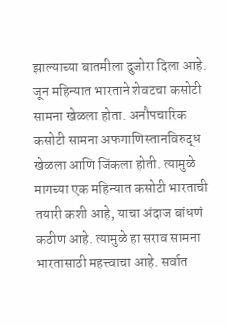झाल्याच्या बातमीला दुजोरा दिला आहे. जून महिन्यात भारताने शेवटचा कसोटी सामना खेळला होता. अनौपचारिक कसोटी सामना अफगाणिस्तानविरुद्ध खेळला आणि जिंकला होती. त्यामुळे मागच्या एक महिन्यात कसोटी भारताची तयारी कशी आहे, याचा अंदाज बांधणं कठीण आहे. त्यामुळे हा सराव सामना भारतासाठी महत्त्वाचा आहे. सर्वात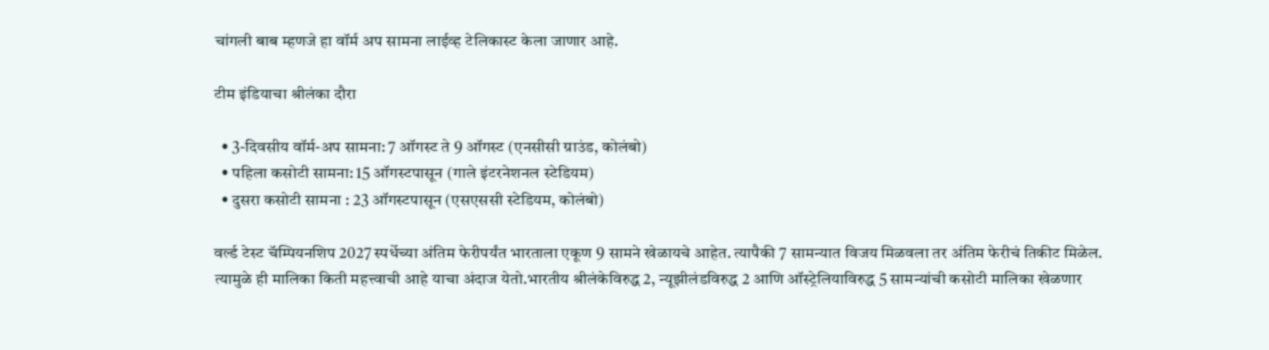चांगली बाब म्हणजे हा वॉर्म अप सामना लाईव्ह टेलिकास्ट केला जाणार आहे.

टीम इंडियाचा श्रीलंका दौरा

  • 3-दिवसीय वॉर्म-अप सामना: 7 ऑगस्ट ते 9 ऑगस्ट (एनसीसी ग्राउंड, कोलंबो)
  • पहिला कसोटी सामना: 15 ऑगस्टपासून (गाले इंटरनेशनल स्टेडियम)
  • दुसरा कसोटी सामना : 23 ऑगस्टपासून (एसएससी स्टेडियम, कोलंबो)

वर्ल्ड टेस्ट चॅम्पियनशिप 2027 स्पर्धेच्या अंतिम फेरीपर्यंत भारताला एकूण 9 सामने खेळायचे आहेत. त्यापैकी 7 सामन्यात विजय मिळवला तर अंतिम फेरीचं तिकीट मिळेल. त्यामुळे ही मालिका किती महत्त्वाची आहे याचा अंदाज येतो.भारतीय श्रीलंकेविरुद्ध 2, न्यूझीलंडविरुद्ध 2 आणि ऑस्ट्रेलियाविरुद्ध 5 सामन्यांची कसोटी मालिका खेळणार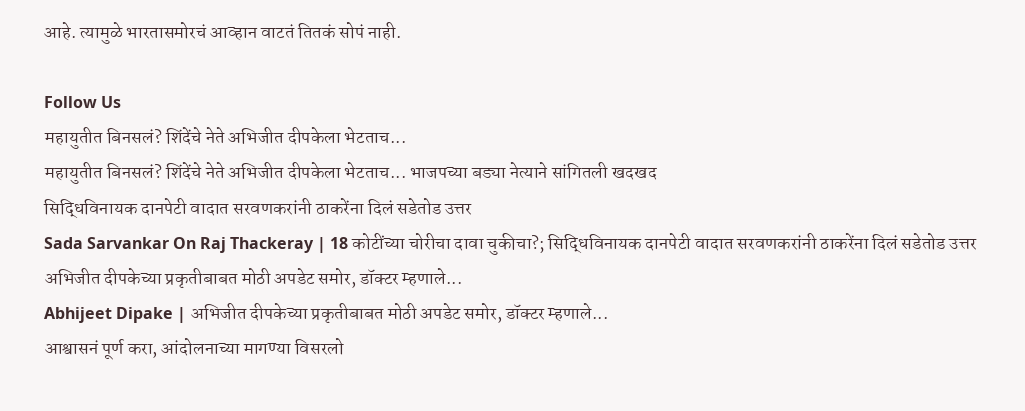आहे. त्यामुळे भारतासमोरचं आव्हान वाटतं तितकं सोपं नाही.

Follow Us
महायुतीत बिनसलं? शिंदेंचे नेते अभिजीत दीपकेला भेटताच...
महायुतीत बिनसलं? शिंदेंचे नेते अभिजीत दीपकेला भेटताच... भाजपच्या बड्या नेत्याने सांगितली खदखद
सिद्धिविनायक दानपेटी वादात सरवणकरांनी ठाकरेंना दिलं सडेतोड उत्तर
Sada Sarvankar On Raj Thackeray | 18 कोटींच्या चोरीचा दावा चुकीचा?; सिद्धिविनायक दानपेटी वादात सरवणकरांनी ठाकरेंना दिलं सडेतोड उत्तर
अभिजीत दीपकेच्या प्रकृतीबाबत मोठी अपडेट समोर, डॉक्टर म्हणाले...
Abhijeet Dipake | अभिजीत दीपकेच्या प्रकृतीबाबत मोठी अपडेट समोर, डॉक्टर म्हणाले...
आश्वासनं पूर्ण करा, आंदोलनाच्या मागण्या विसरलो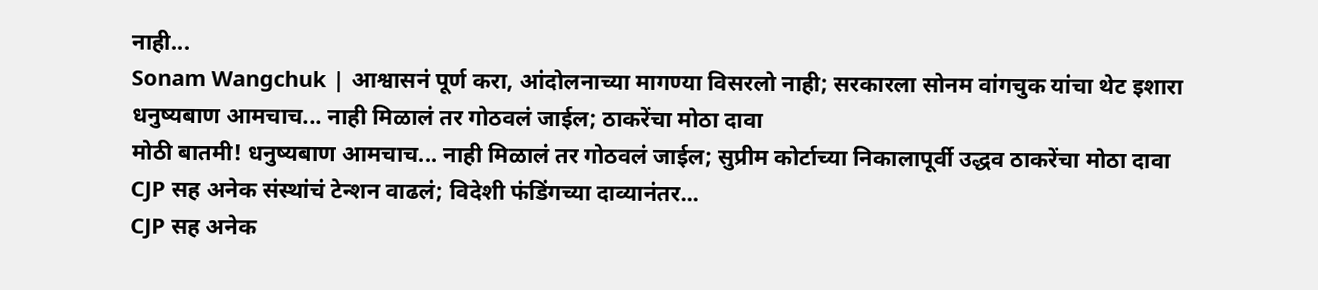नाही...
Sonam Wangchuk | आश्वासनं पूर्ण करा, आंदोलनाच्या मागण्या विसरलो नाही; सरकारला सोनम वांगचुक यांचा थेट इशारा
धनुष्यबाण आमचाच... नाही मिळालं तर गोठवलं जाईल; ठाकरेंचा मोठा दावा
मोठी बातमी! धनुष्यबाण आमचाच... नाही मिळालं तर गोठवलं जाईल; सुप्रीम कोर्टाच्या निकालापूर्वी उद्धव ठाकरेंचा मोठा दावा
CJP सह अनेक संस्थांचं टेन्शन वाढलं; विदेशी फंडिंगच्या दाव्यानंतर...
CJP सह अनेक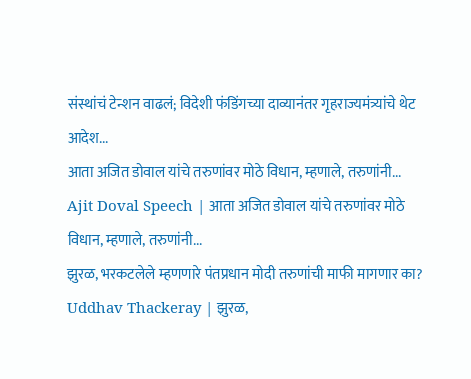संस्थांचं टेन्शन वाढलं; विदेशी फंडिंगच्या दाव्यानंतर गृहराज्यमंत्र्यांचे थेट आदेश...
आता अजित डोवाल यांचे तरुणांवर मोठे विधान, म्हणाले, तरुणांनी...
Ajit Doval Speech | आता अजित डोवाल यांचे तरुणांवर मोठे विधान, म्हणाले, तरुणांनी...
झुरळ, भरकटलेले म्हणणारे पंतप्रधान मोदी तरुणांची माफी मागणार का?
Uddhav Thackeray | झुरळ,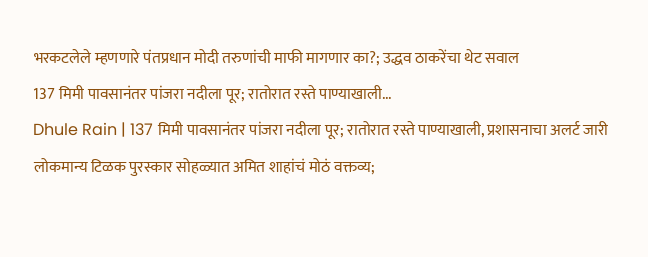भरकटलेले म्हणणारे पंतप्रधान मोदी तरुणांची माफी मागणार का?; उद्धव ठाकरेंचा थेट सवाल
137 मिमी पावसानंतर पांजरा नदीला पूर; रातोरात रस्ते पाण्याखाली...
Dhule Rain | 137 मिमी पावसानंतर पांजरा नदीला पूर; रातोरात रस्ते पाण्याखाली, प्रशासनाचा अलर्ट जारी
लोकमान्य टिळक पुरस्कार सोहळ्यात अमित शाहांचं मोठं वक्तव्य;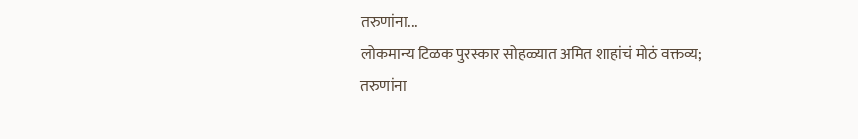तरुणांना...
लोकमान्य टिळक पुरस्कार सोहळ्यात अमित शाहांचं मोठं वक्तव्य; तरुणांना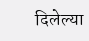दिलेल्या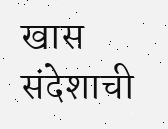खास संदेशाची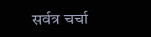सर्वत्र चर्चा